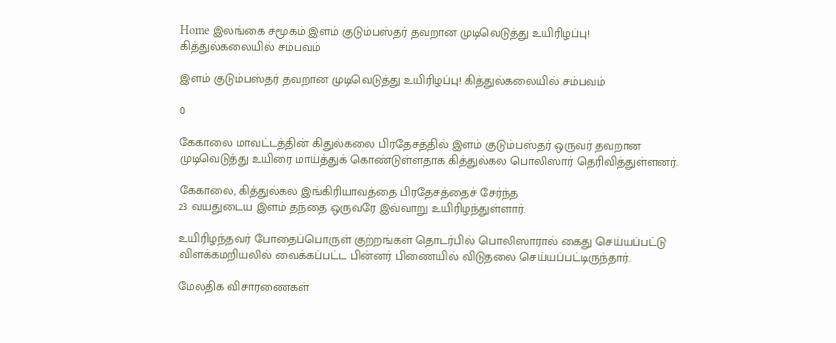Home இலங்கை சமூகம் இளம் குடும்பஸ்தர் தவறான முடிவெடுத்து உயிரிழப்பு! கித்துல்கலையில் சம்பவம்

இளம் குடும்பஸ்தர் தவறான முடிவெடுத்து உயிரிழப்பு! கித்துல்கலையில் சம்பவம்

0

கேகாலை மாவட்டத்தின் கிதுல்கலை பிரதேசத்தில் இளம் குடும்பஸ்தர் ஒருவர் தவறான
முடிவெடுத்து உயிரை மாய்த்துக் கொண்டுள்ளதாக கித்துல்கல பொலிஸார் தெரிவித்துள்ளனர்.

கேகாலை, கித்துல்கல இங்கிரியாவத்தை பிரதேசத்தைச் சேர்ந்த
23 வயதுடைய இளம் தந்தை ஒருவரே இவ்வாறு உயிரிழந்துள்ளார்.

உயிரிழந்தவர் போதைப்பொருள் குற்றங்கள் தொடர்பில் பொலிஸாரால் கைது செய்யப்பட்டு
விளக்கமறியலில் வைக்கப்பட்ட பின்னர் பிணையில் விடுதலை செய்யப்பட்டிருந்தார்.

மேலதிக விசாரணைகள்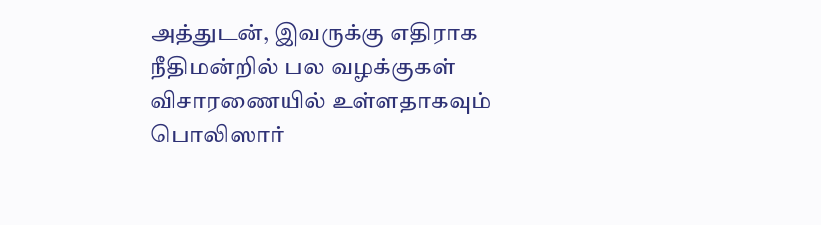அத்துடன், இவருக்கு எதிராக நீதிமன்றில் பல வழக்குகள் விசாரணையில் உள்ளதாகவும்
பொலிஸார்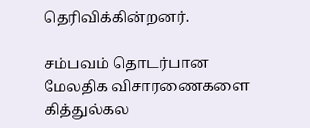தெரிவிக்கின்றனர்.

சம்பவம் தொடர்பான மேலதிக விசாரணைகளை கித்துல்கல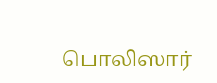பொலிஸார்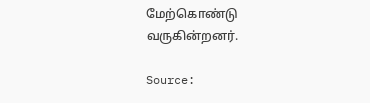மேற்கொண்டு
வருகின்றனர்.

Source: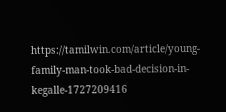https://tamilwin.com/article/young-family-man-took-bad-decision-in-kegalle-1727209416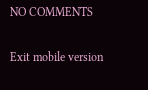NO COMMENTS

Exit mobile version